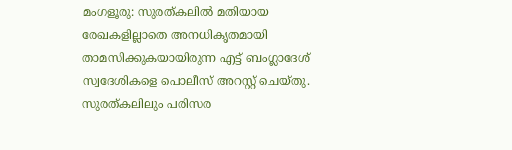മംഗളൂരു: സുരത്കലിൽ മതിയായ രേഖകളില്ലാതെ അനധികൃതമായി താമസിക്കുകയായിരുന്ന എട്ട് ബംഗ്ലാദേശ് സ്വദേശികളെ പൊലീസ് അറസ്റ്റ് ചെയ്തു. സുരത്കലിലും പരിസര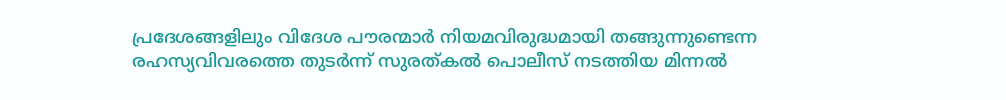പ്രദേശങ്ങളിലും വിദേശ പൗരന്മാർ നിയമവിരുദ്ധമായി തങ്ങുന്നുണ്ടെന്ന രഹസ്യവിവരത്തെ തുടർന്ന് സുരത്കൽ പൊലീസ് നടത്തിയ മിന്നൽ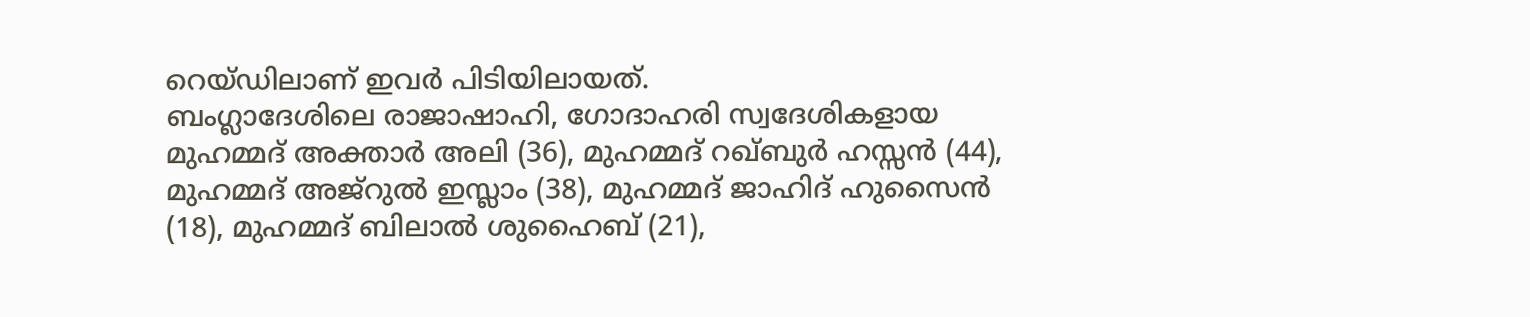റെയ്ഡിലാണ് ഇവർ പിടിയിലായത്.
ബംഗ്ലാദേശിലെ രാജാഷാഹി, ഗോദാഹരി സ്വദേശികളായ മുഹമ്മദ് അക്താർ അലി (36), മുഹമ്മദ് റഖ്ബുർ ഹസ്സൻ (44), മുഹമ്മദ് അജ്റുൽ ഇസ്ലാം (38), മുഹമ്മദ് ജാഹിദ് ഹുസൈൻ (18), മുഹമ്മദ് ബിലാൽ ശുഹൈബ് (21),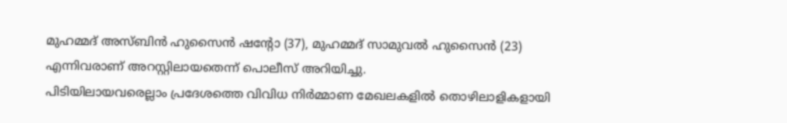മുഹമ്മദ് അസ്ബിൻ ഹുസൈൻ ഷൻ്റോ (37), മുഹമ്മദ് സാമുവൽ ഹുസൈൻ (23) എന്നിവരാണ് അറസ്റ്റിലായതെന്ന് പൊലീസ് അറിയിച്ചു.
പിടിയിലായവരെല്ലാം പ്രദേശത്തെ വിവിധ നിർമ്മാണ മേഖലകളിൽ തൊഴിലാളികളായി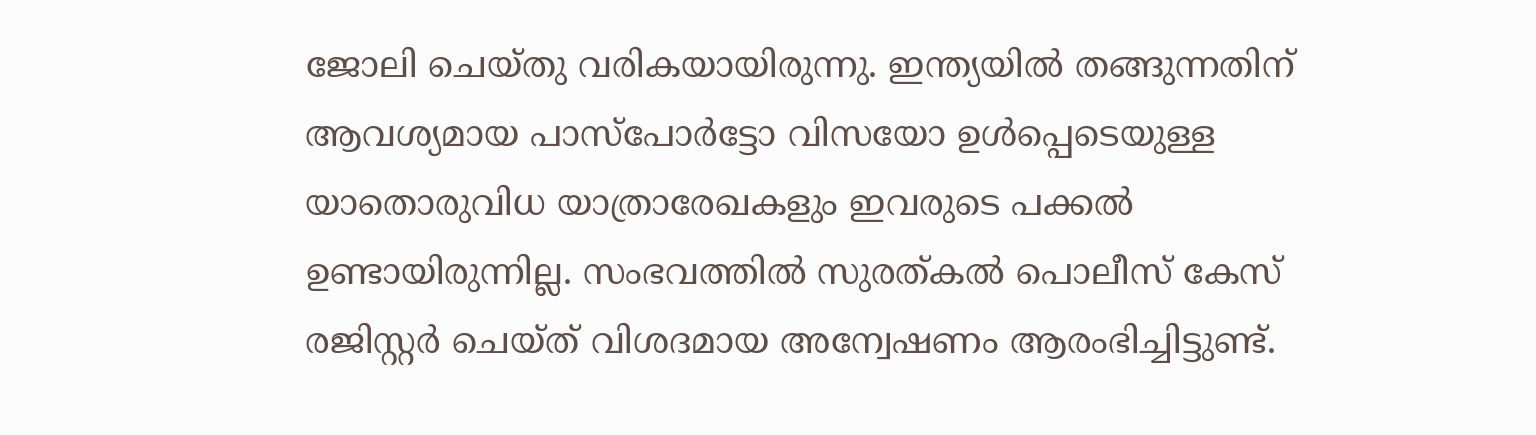ജോലി ചെയ്തു വരികയായിരുന്നു. ഇന്ത്യയിൽ തങ്ങുന്നതിന് ആവശ്യമായ പാസ്പോർട്ടോ വിസയോ ഉൾപ്പെടെയുള്ള യാതൊരുവിധ യാത്രാരേഖകളും ഇവരുടെ പക്കൽ ഉണ്ടായിരുന്നില്ല. സംഭവത്തിൽ സുരത്കൽ പൊലീസ് കേസ് രജിസ്റ്റർ ചെയ്ത് വിശദമായ അന്വേഷണം ആരംഭിച്ചിട്ടുണ്ട്.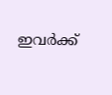ഇവർക്ക്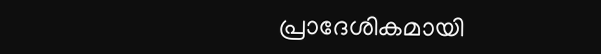പ്രാദേശികമായി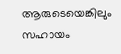ആരുടെയെങ്കിലും സഹായം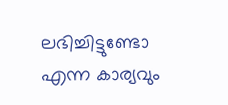ലഭിച്ചിട്ടുണ്ടോ എന്ന കാര്യവും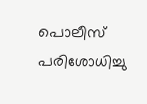പൊലീസ് പരിശോധിച്ചു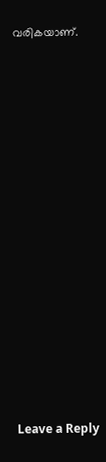വരികയാണ്.
















Leave a Reply